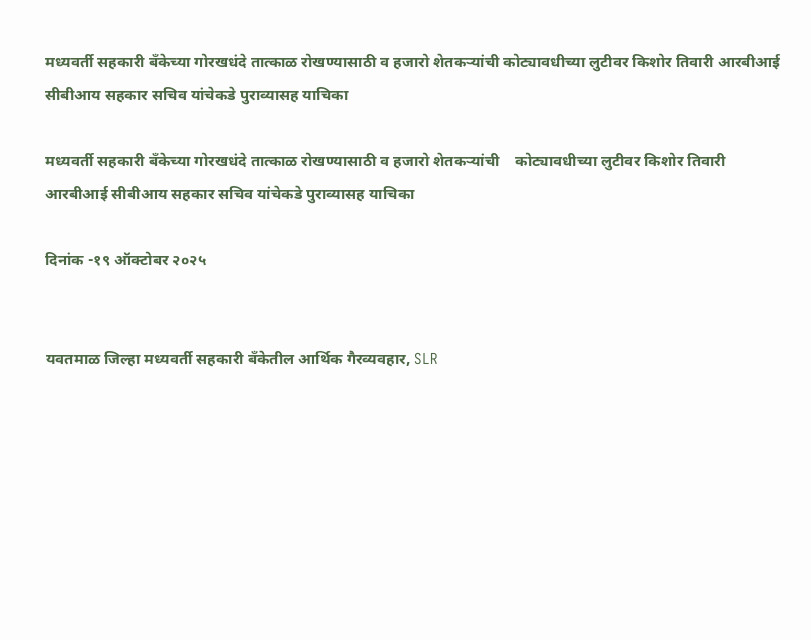मध्यवर्ती सहकारी बँकेच्या गोरखधंदे तात्काळ रोखण्यासाठी व हजारो शेतकऱ्यांची कोट्यावधीच्या लुटीवर किशोर तिवारी आरबीआई सीबीआय सहकार सचिव यांचेकडे पुराव्यासह याचिका

मध्यवर्ती सहकारी बँकेच्या गोरखधंदे तात्काळ रोखण्यासाठी व हजारो शेतकऱ्यांची    कोट्यावधीच्या लुटीवर किशोर तिवारी आरबीआई सीबीआय सहकार सचिव यांचेकडे पुराव्यासह याचिका

दिनांक -१९ ऑक्टोबर २०२५


यवतमाळ जिल्हा मध्यवर्ती सहकारी बँकेतील आर्थिक गैरव्यवहार, SLR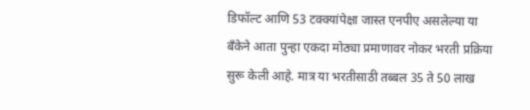डिफॉल्ट आणि 53 टक्क्यांपेक्षा जास्त एनपीए असलेल्या या बँकेने आता पुन्हा एकदा मोठ्या प्रमाणावर नोकर भरती प्रक्रिया सुरू केली आहे. मात्र या भरतीसाठी तब्बल 35 ते 50 लाख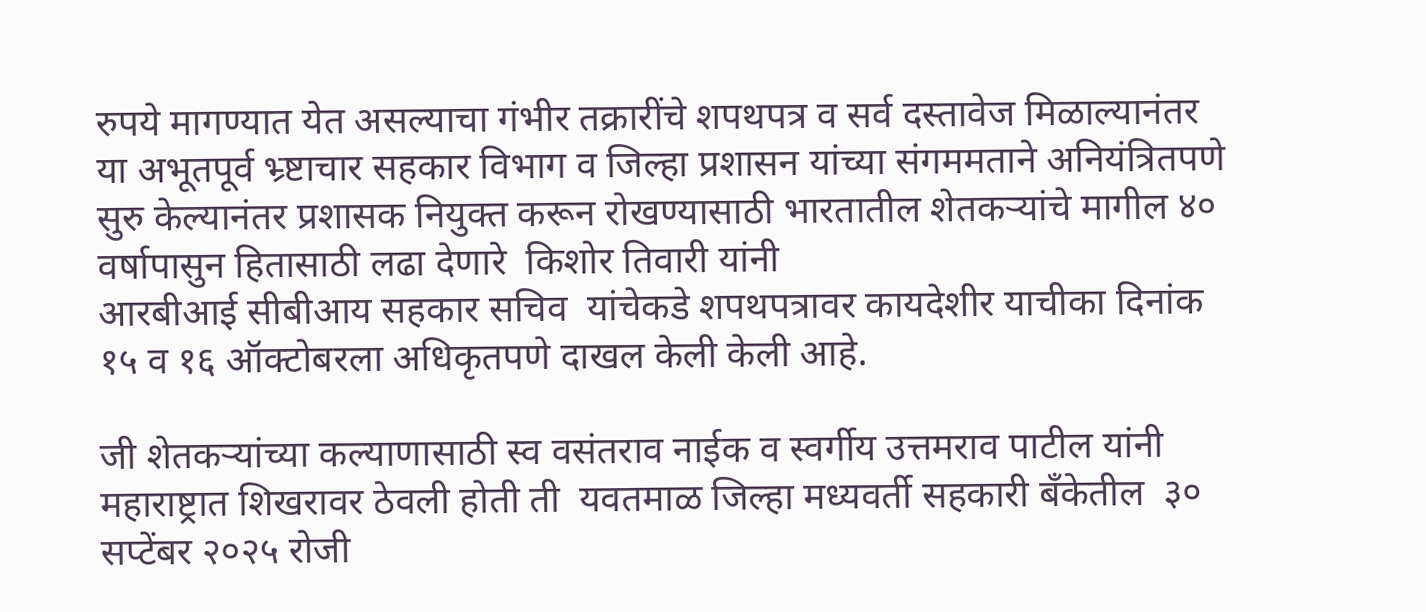रुपये मागण्यात येत असल्याचा गंभीर तक्रारींचे शपथपत्र व सर्व दस्तावेज मिळाल्यानंतर  या अभूतपूर्व भ्र्ष्टाचार सहकार विभाग व जिल्हा प्रशासन यांच्या संगममताने अनियंत्रितपणे सुरु केल्यानंतर प्रशासक नियुक्त करून रोखण्यासाठी भारतातील शेतकऱ्यांचे मागील ४० वर्षापासुन हितासाठी लढा देणारे  किशोर तिवारी यांनी
आरबीआई सीबीआय सहकार सचिव  यांचेकडे शपथपत्रावर कायदेशीर याचीका दिनांक १५ व १६ ऑक्टोबरला अधिकृतपणे दाखल केली केली आहे.

जी शेतकऱ्यांच्या कल्याणासाठी स्व वसंतराव नाईक व स्वर्गीय उत्तमराव पाटील यांनी महाराष्ट्रात शिखरावर ठेवली होती ती  यवतमाळ जिल्हा मध्यवर्ती सहकारी बँकेतील  ३० सप्टेंबर २०२५ रोजी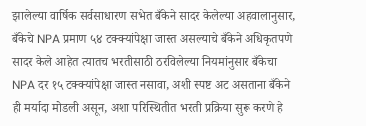झालेल्या वार्षिक सर्वसाधारण सभेत बँकेने सादर केलेल्या अहवालानुसार, बँकेचे NPA प्रमाण ५४ टक्क्यांपेक्षा जास्त असल्याचे बँकेने अधिकृतपणे सादर केले आहेत त्यातच भरतीसाठी ठरविलेल्या नियमांनुसार बँकेचा NPA दर १५ टक्क्यांपेक्षा जास्त नसावा, अशी स्पष्ट अट असताना बँकेने ही मर्यादा मोडली असून, अशा परिस्थितीत भरती प्रक्रिया सुरू करणे हे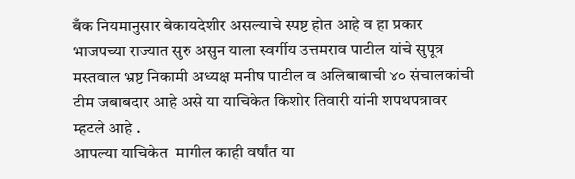बँक नियमानुसार बेकायदेशीर असल्याचे स्पष्ट होत आहे व हा प्रकार भाजपच्या राज्यात सुरु असुन याला स्वर्गीय उत्तमराव पाटील यांचे सुपूत्र मस्तवाल भ्रष्ट निकामी अध्यक्ष मनीष पाटील व अलिबाबाची ४० संचालकांची टीम जबाबदार आहे असे या याचिकेत किशोर तिवारी यांनी शपथपत्रावर म्हटले आहे .
आपल्या याचिकेत  मागील काही वर्षांत या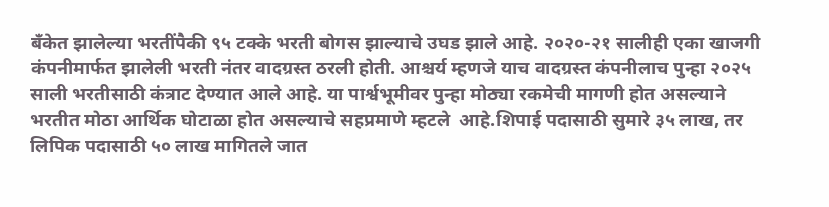बँकेत झालेल्या भरतींपैकी ९५ टक्के भरती बोगस झाल्याचे उघड झाले आहे. २०२०-२१ सालीही एका खाजगी कंपनीमार्फत झालेली भरती नंतर वादग्रस्त ठरली होती. आश्चर्य म्हणजे याच वादग्रस्त कंपनीलाच पुन्हा २०२५ साली भरतीसाठी कंत्राट देण्यात आले आहे. या पार्श्वभूमीवर पुन्हा मोठ्या रकमेची मागणी होत असल्याने भरतीत मोठा आर्थिक घोटाळा होत असल्याचे सहप्रमाणे म्हटले  आहे.शिपाई पदासाठी सुमारे ३५ लाख, तर लिपिक पदासाठी ५० लाख मागितले जात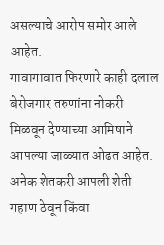असल्याचे आरोप समोर आले आहेत.
गावागावात फिरणारे काही दलाल बेरोजगार तरुणांना नोकरी मिळवून देण्याच्या आमिषाने आपल्या जाळ्यात ओढत आहेत. अनेक शेतकरी आपली शेती गहाण ठेवून किंवा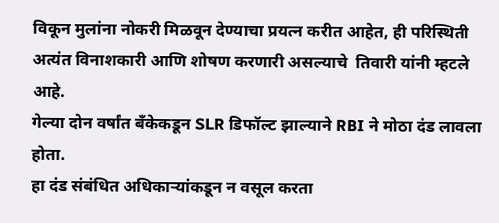विकून मुलांना नोकरी मिळवून देण्याचा प्रयत्न करीत आहेत, ही परिस्थिती अत्यंत विनाशकारी आणि शोषण करणारी असल्याचे  तिवारी यांनी म्हटले आहे.
गेल्या दोन वर्षांत बँकेकडून SLR डिफॉल्ट झाल्याने RBI ने मोठा दंड लावला होता.
हा दंड संबंधित अधिकाऱ्यांकडून न वसूल करता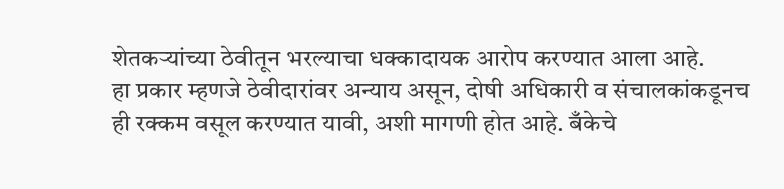शेतकऱ्यांच्या ठेवीतून भरल्याचा धक्कादायक आरोप करण्यात आला आहे.
हा प्रकार म्हणजे ठेवीदारांवर अन्याय असून, दोषी अधिकारी व संचालकांकडूनच ही रक्कम वसूल करण्यात यावी, अशी मागणी होत आहे. बँकेचे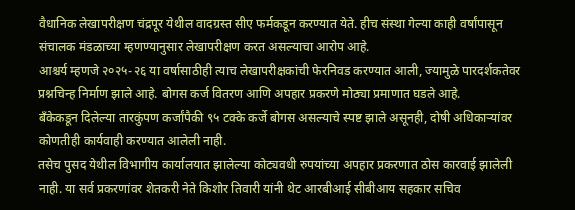वैधानिक लेखापरीक्षण चंद्रपूर येथील वादग्रस्त सीए फर्मकडून करण्यात येते. हीच संस्था गेल्या काही वर्षांपासून संचालक मंडळाच्या म्हणण्यानुसार लेखापरीक्षण करत असल्याचा आरोप आहे.
आश्चर्य म्हणजे २०२५-२६ या वर्षासाठीही त्याच लेखापरीक्षकांची फेरनिवड करण्यात आली, ज्यामुळे पारदर्शकतेवर प्रश्नचिन्ह निर्माण झाले आहे. बोगस कर्ज वितरण आणि अपहार प्रकरणे मोठ्या प्रमाणात घडले आहे.
बँकेकडून दिलेल्या तारकुंपण कर्जांपैकी ९५ टक्के कर्जे बोगस असल्याचे स्पष्ट झाले असूनही, दोषी अधिकाऱ्यांवर कोणतीही कार्यवाही करण्यात आलेली नाही.
तसेच पुसद येथील विभागीय कार्यालयात झालेल्या कोट्यवधी रुपयांच्या अपहार प्रकरणात ठोस कारवाई झालेली नाही. या सर्व प्रकरणांवर शेतकरी नेते किशोर तिवारी यांनी थेट आरबीआई सीबीआय सहकार सचिव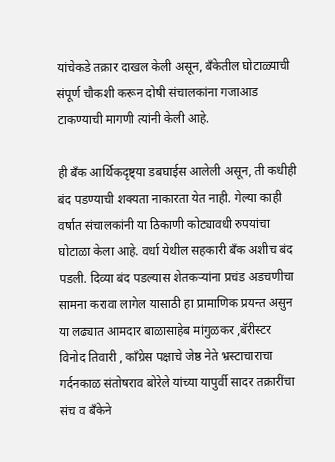यांचेकडे तक्रार दाखल केली असून, बँकेतील घोटाळ्याची संपूर्ण चौकशी करून दोषी संचालकांना गजाआड टाकण्याची मागणी त्यांनी केली आहे.

ही बँक आर्थिकदृष्ट्या डबघाईस आलेली असून, ती कधीही बंद पडण्याची शक्यता नाकारता येत नाही. गेल्या काही वर्षात संचालकांनी या ठिकाणी कोट्यावधी रुपयांचा घोटाळा केला आहे. वर्धा येथील सहकारी बँक अशीच बंद पडली. दिव्या बंद पडल्यास शेतकऱ्यांना प्रचंड अडचणीचा सामना करावा लागेल यासाठी हा प्रामाणिक प्रयन्त असुन या लढ्यात आमदार बाळासाहेब मांगुळकर ,बॅरीस्टर विनोद तिवारी , काँग्रेस पक्षाचे जेष्ठ नेते भ्रस्टाचाराचा गर्दनकाळ संतोषराव बोरेले यांच्या यापुर्वी सादर तक्रारींचा संच व बँकेने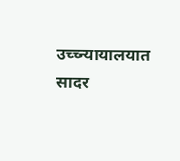उच्च्न्यायालयात सादर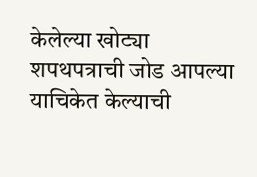केलेल्या खोट्या शपथपत्राची जोड आपल्या याचिकेत केल्याची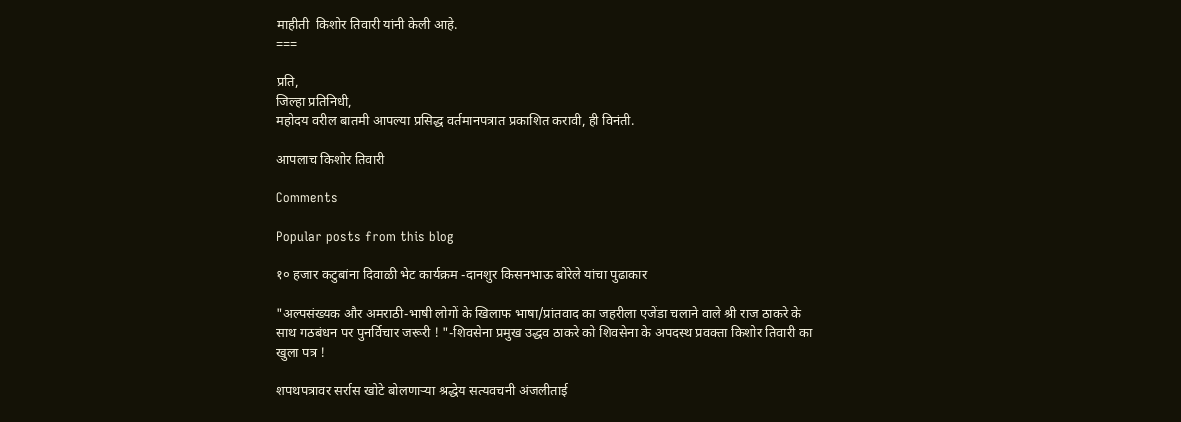माहीती  किशोर तिवारी यांनी केली आहे.
===

प्रति,
जिल्हा प्रतिनिधी,
महोदय वरील बातमी आपल्या प्रसिद्ध वर्तमानपत्रात प्रकाशित करावी, ही विनंती.

आपलाच किशोर तिवारी

Comments

Popular posts from this blog

१० हजार कटुबांना दिवाळी भेट कार्यक्रम -दानशुर किसनभाऊ बोरेले यांचा पुढाकार

"अल्पसंख्यक और अमराठी-भाषी लोगों के खिलाफ भाषा/प्रांतवाद का जहरीला एजेंडा चलाने वाले श्री राज ठाकरे के साथ गठबंधन पर पुनर्विचार जरूरी ! "-शिवसेना प्रमुख उद्धव ठाकरे को शिवसेना के अपदस्थ प्रवक्ता किशोर तिवारी का खुला पत्र !

शपथपत्रावर सर्रास खोटे बोलणाऱ्या श्रद्धेय सत्यवचनी अंजलीताई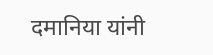दमानिया यांनी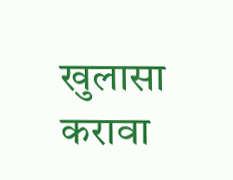खुलासा करावा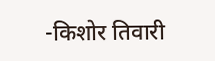-किशोर तिवारी